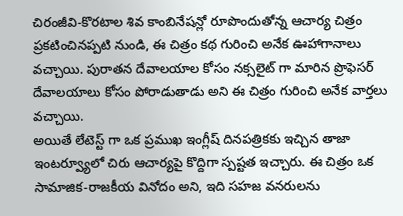చిరంజీవి-కొరటాల శివ కాంబినేషన్లో రూపొందుతోన్న ఆచార్య చిత్రం ప్రకటించినప్పటి నుండి, ఈ చిత్రం కథ గురించి అనేక ఊహాగానాలు వచ్చాయి. పురాతన దేవాలయాల కోసం నక్సలైట్ గా మారిన ప్రొఫెసర్ దేవాలయాలు కోసం పోరాడుతాడు అని ఈ చిత్రం గురించి అనేక వార్తలు వచ్చాయి.
అయితే లేటెస్ట్ గా ఒక ప్రముఖ ఇంగ్లీష్ దినపత్రికకు ఇచ్చిన తాజా ఇంటర్వ్యూలో చిరు ఆచార్యపై కొద్దిగా స్పష్టత ఇచ్చారు. ఈ చిత్రం ఒక సామాజిక-రాజకీయ వినోదం అని, ఇది సహజ వనరులను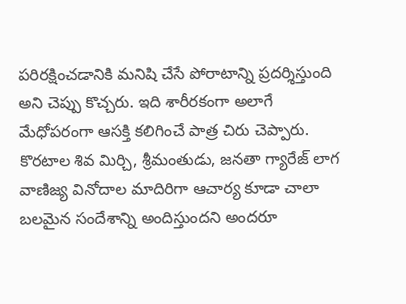పరిరక్షించడానికి మనిషి చేసే పోరాటాన్ని ప్రదర్శిస్తుంది అని చెప్పు కొచ్చరు. ఇది శారీరకంగా అలాగే మేధోపరంగా ఆసక్తి కలిగించే పాత్ర చిరు చెప్పారు.
కొరటాల శివ మిర్చి, శ్రీమంతుడు, జనతా గ్యారేజ్ లాగ వాణిజ్య వినోదాల మాదిరిగా ఆచార్య కూడా చాలా బలమైన సందేశాన్ని అందిస్తుందని అందరూ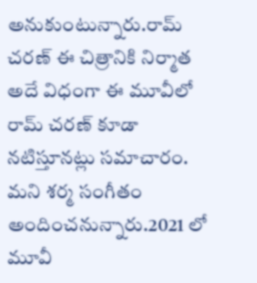అనుకుంటున్నారు.రామ్ చరణ్ ఈ చిత్రానికి నిర్మాత అదే విధంగా ఈ మూవీలో రామ్ చరణ్ కూడా నటిస్తూనట్లు సమాచారం. మని శర్మ సంగీతం అందించనున్నారు.2021 లో మూవీ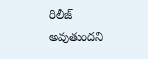రిలీజ్ అవుతుందని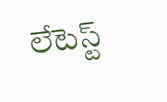లేటెస్ట్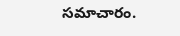సమాచారం.